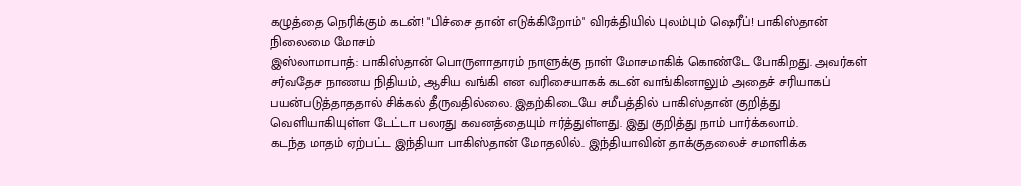கழுத்தை நெரிக்கும் கடன்! "பிச்சை தான் எடுக்கிறோம்" விரக்தியில் புலம்பும் ஷெரீப்! பாகிஸ்தான் நிலைமை மோசம்
இஸ்லாமாபாத்: பாகிஸ்தான் பொருளாதாரம் நாளுக்கு நாள் மோசமாகிக் கொண்டே போகிறது. அவர்கள் சர்வதேச நாணய நிதியம், ஆசிய வங்கி என வரிசையாகக் கடன் வாங்கினாலும் அதைச் சரியாகப் பயன்படுத்தாததால் சிக்கல் தீருவதில்லை. இதற்கிடையே சமீபத்தில் பாகிஸ்தான் குறித்து வெளியாகியுள்ள டேட்டா பலரது கவனத்தையும் ஈர்த்துள்ளது. இது குறித்து நாம் பார்க்கலாம்.
கடந்த மாதம் ஏற்பட்ட இந்தியா பாகிஸ்தான் மோதலில்.. இந்தியாவின் தாக்குதலைச் சமாளிக்க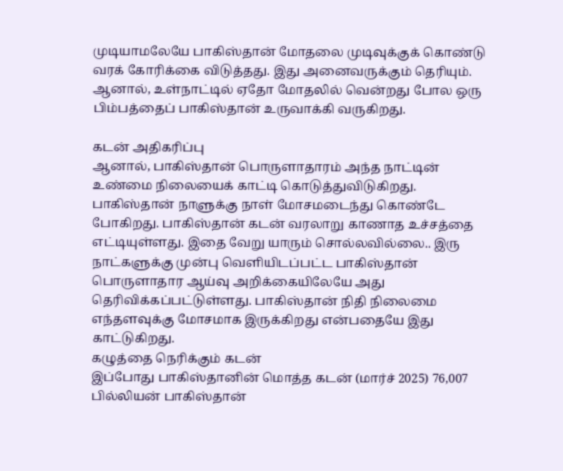முடியாமலேயே பாகிஸ்தான் மோதலை முடிவுக்குக் கொண்டு வரக் கோரிக்கை விடுத்தது. இது அனைவருக்கும் தெரியும். ஆனால், உள்நாட்டில் ஏதோ மோதலில் வென்றது போல ஒரு பிம்பத்தைப் பாகிஸ்தான் உருவாக்கி வருகிறது.

கடன் அதிகரிப்பு
ஆனால், பாகிஸ்தான் பொருளாதாரம் அந்த நாட்டின் உண்மை நிலையைக் காட்டி கொடுத்துவிடுகிறது. பாகிஸ்தான் நாளுக்கு நாள் மோசமடைந்து கொண்டே போகிறது. பாகிஸ்தான் கடன் வரலாறு காணாத உச்சத்தை எட்டியுள்ளது. இதை வேறு யாரும் சொல்லவில்லை.. இரு நாட்களுக்கு முன்பு வெளியிடப்பட்ட பாகிஸ்தான் பொருளாதார ஆய்வு அறிக்கையிலேயே அது தெரிவிக்கப்பட்டுள்ளது. பாகிஸ்தான் நிதி நிலைமை எந்தளவுக்கு மோசமாக இருக்கிறது என்பதையே இது காட்டுகிறது.
கழுத்தை நெரிக்கும் கடன்
இப்போது பாகிஸ்தானின் மொத்த கடன் (மார்ச் 2025) 76,007 பில்லியன் பாகிஸ்தான்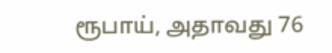ரூபாய், அதாவது 76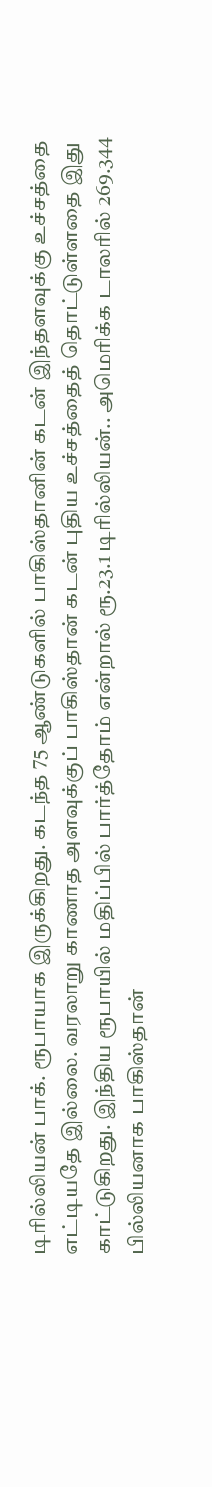டிரில்லியன் பாக். ரூபாயாக இருக்கிறது. கடந்த 75 ஆண்டுகளில் பாகிஸ்தானின் கடன் இந்தளவுக்கு உச்சத்தை எட்டியதே இல்லை. வரலாறு காணாத அளவுக்குப் பாகிஸ்தான் கடன் புதிய உச்சத்தைத் தொட்டுள்ளதை இது காட்டுகிறது. இந்திய ரூபாயில் மதிப்பில் பார்த்தோம் என்றால் ரூ.23.1 டிரில்லியன்.. அமெரிக்க டாலரில் 269.344 பில்லியனாக பாகிஸ்தான்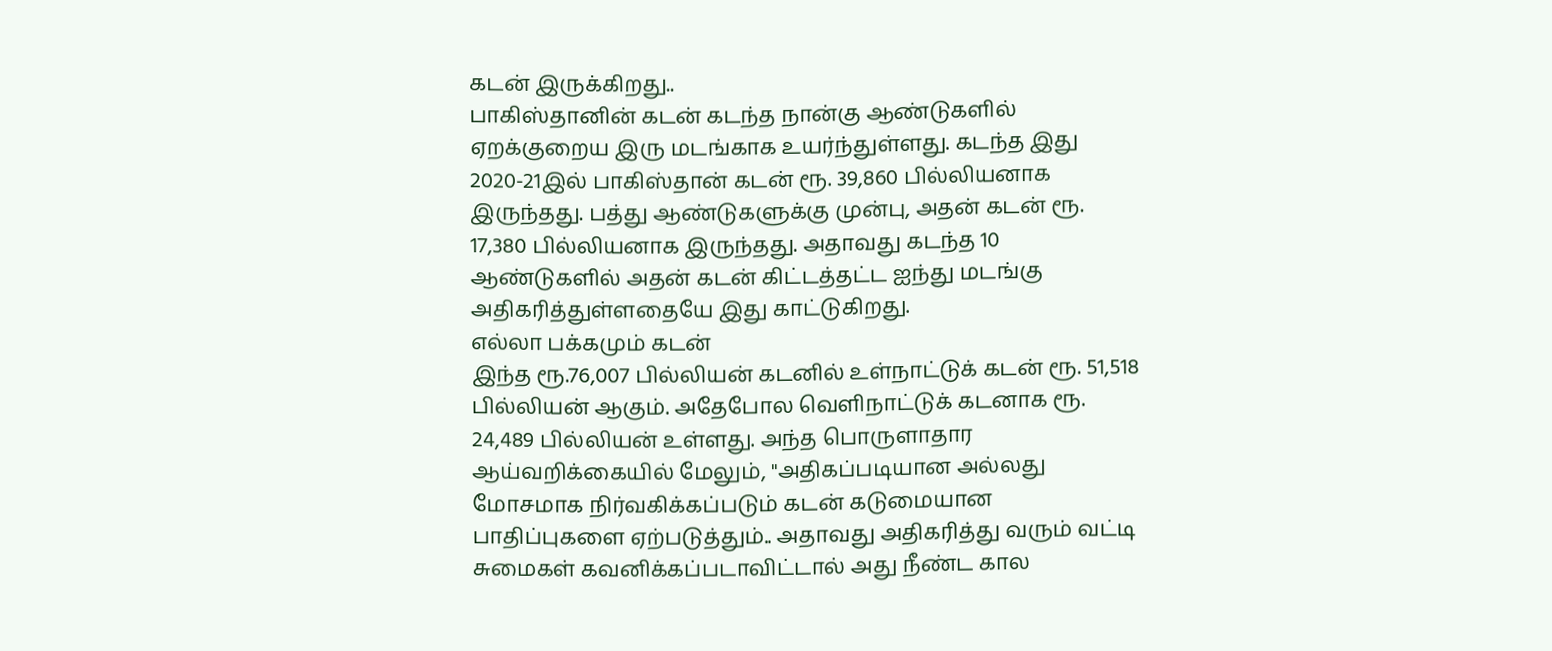கடன் இருக்கிறது..
பாகிஸ்தானின் கடன் கடந்த நான்கு ஆண்டுகளில் ஏறக்குறைய இரு மடங்காக உயர்ந்துள்ளது. கடந்த இது 2020-21இல் பாகிஸ்தான் கடன் ரூ. 39,860 பில்லியனாக இருந்தது. பத்து ஆண்டுகளுக்கு முன்பு, அதன் கடன் ரூ. 17,380 பில்லியனாக இருந்தது. அதாவது கடந்த 10 ஆண்டுகளில் அதன் கடன் கிட்டத்தட்ட ஐந்து மடங்கு அதிகரித்துள்ளதையே இது காட்டுகிறது.
எல்லா பக்கமும் கடன்
இந்த ரூ.76,007 பில்லியன் கடனில் உள்நாட்டுக் கடன் ரூ. 51,518 பில்லியன் ஆகும். அதேபோல வெளிநாட்டுக் கடனாக ரூ. 24,489 பில்லியன் உள்ளது. அந்த பொருளாதார ஆய்வறிக்கையில் மேலும், "அதிகப்படியான அல்லது மோசமாக நிர்வகிக்கப்படும் கடன் கடுமையான பாதிப்புகளை ஏற்படுத்தும்.. அதாவது அதிகரித்து வரும் வட்டி சுமைகள் கவனிக்கப்படாவிட்டால் அது நீண்ட கால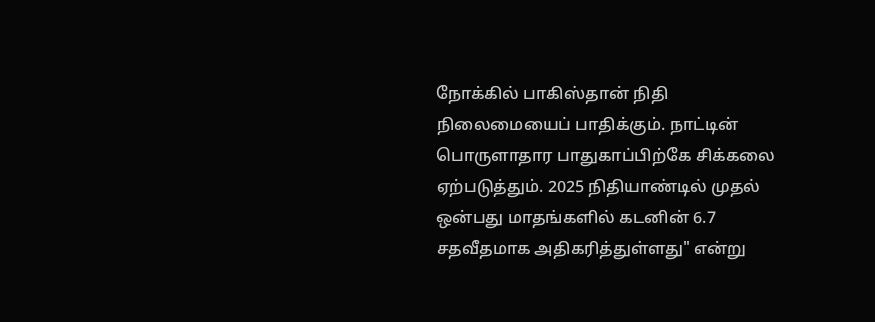நோக்கில் பாகிஸ்தான் நிதி நிலைமையைப் பாதிக்கும். நாட்டின் பொருளாதார பாதுகாப்பிற்கே சிக்கலை ஏற்படுத்தும். 2025 நிதியாண்டில் முதல் ஒன்பது மாதங்களில் கடனின் 6.7 சதவீதமாக அதிகரித்துள்ளது" என்று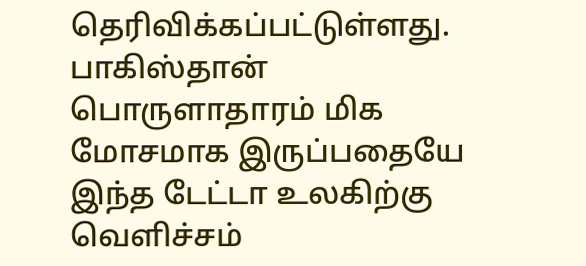தெரிவிக்கப்பட்டுள்ளது.
பாகிஸ்தான் பொருளாதாரம் மிக மோசமாக இருப்பதையே இந்த டேட்டா உலகிற்கு வெளிச்சம்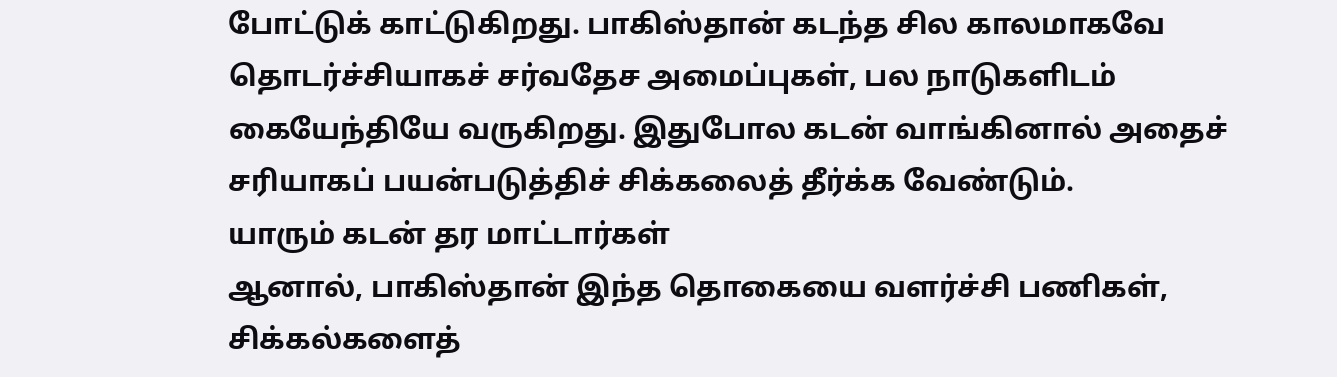போட்டுக் காட்டுகிறது. பாகிஸ்தான் கடந்த சில காலமாகவே தொடர்ச்சியாகச் சர்வதேச அமைப்புகள், பல நாடுகளிடம் கையேந்தியே வருகிறது. இதுபோல கடன் வாங்கினால் அதைச் சரியாகப் பயன்படுத்திச் சிக்கலைத் தீர்க்க வேண்டும்.
யாரும் கடன் தர மாட்டார்கள்
ஆனால், பாகிஸ்தான் இந்த தொகையை வளர்ச்சி பணிகள், சிக்கல்களைத்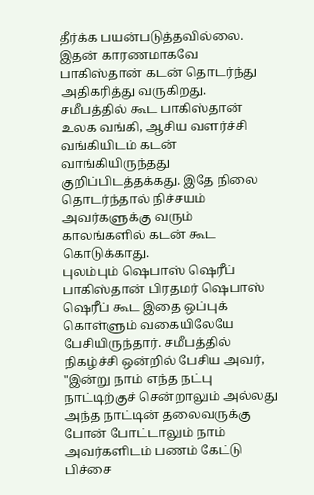தீர்க்க பயன்படுத்தவில்லை. இதன் காரணமாகவே பாகிஸ்தான் கடன் தொடர்ந்து அதிகரித்து வருகிறது. சமீபத்தில் கூட பாகிஸ்தான் உலக வங்கி, ஆசிய வளர்ச்சி வங்கியிடம் கடன் வாங்கியிருந்தது குறிப்பிடத்தக்கது. இதே நிலை தொடர்ந்தால் நிச்சயம் அவர்களுக்கு வரும் காலங்களில் கடன் கூட கொடுக்காது.
புலம்பும் ஷெபாஸ் ஷெரீப்
பாகிஸ்தான் பிரதமர் ஷெபாஸ் ஷெரீப் கூட இதை ஒப்புக் கொள்ளும் வகையிலேயே பேசியிருந்தார். சமீபத்தில் நிகழ்ச்சி ஒன்றில் பேசிய அவர், "இன்று நாம் எந்த நட்பு நாட்டிற்குச் சென்றாலும் அல்லது அந்த நாட்டின் தலைவருக்கு போன் போட்டாலும் நாம் அவர்களிடம் பணம் கேட்டு பிச்சை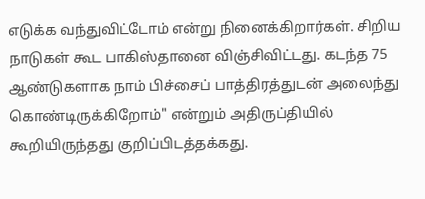எடுக்க வந்துவிட்டோம் என்று நினைக்கிறார்கள். சிறிய நாடுகள் கூட பாகிஸ்தானை விஞ்சிவிட்டது. கடந்த 75 ஆண்டுகளாக நாம் பிச்சைப் பாத்திரத்துடன் அலைந்து கொண்டிருக்கிறோம்" என்றும் அதிருப்தியில் கூறியிருந்தது குறிப்பிடத்தக்கது.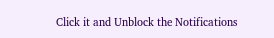Click it and Unblock the Notifications